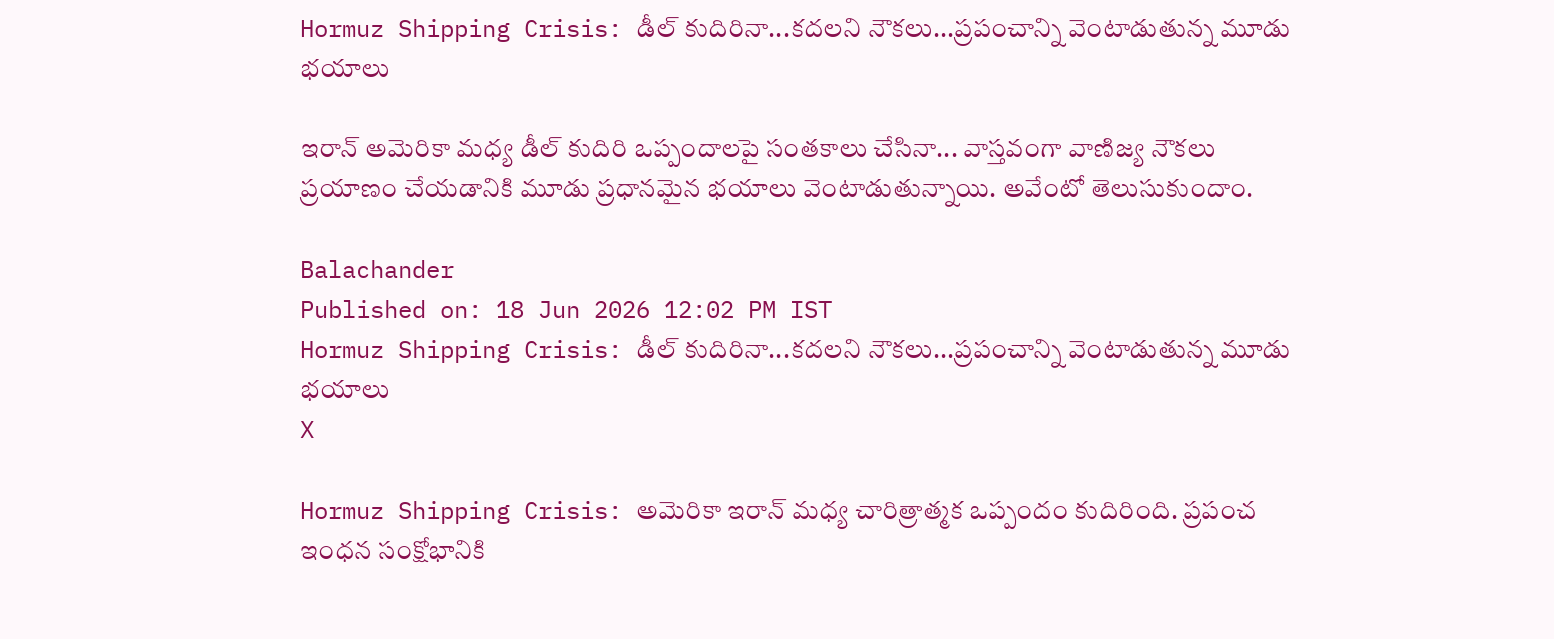Hormuz Shipping Crisis: డీల్‌ కుదిరినా...కదలని నౌకలు...ప్రపంచాన్ని వెంటాడుతున్న మూడు భయాలు

ఇరాన్‌ అమెరికా మధ్య డీల్‌ కుదిరి ఒప్పందాలపై సంతకాలు చేసినా... వాస్తవంగా వాణిజ్య నౌకలు ప్రయాణం చేయడానికి మూడు ప్రధానమైన భయాలు వెంటాడుతున్నాయి. అవేంటో తెలుసుకుందాం.

Balachander
Published on: 18 Jun 2026 12:02 PM IST
Hormuz Shipping Crisis: డీల్‌ కుదిరినా...కదలని నౌకలు...ప్రపంచాన్ని వెంటాడుతున్న మూడు భయాలు
X

Hormuz Shipping Crisis: అమెరికా ఇరాన్‌ మధ్య చారిత్రాత్మక ఒప్పందం కుదిరింది. ప్రపంచ ఇంధన సంక్షోభానికి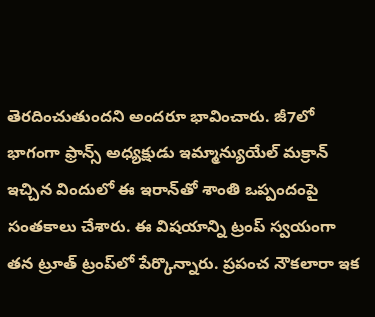తెరదించుతుందని అందరూ భావించారు. జీ7లో భాగంగా ఫ్రాన్స్‌ అధ్యక్షుడు ఇమ్మాన్యుయేల్‌ మక్రాన్‌ ఇచ్చిన విందులో ఈ ఇరాన్‌తో శాంతి ఒప్పందంపై సంతకాలు చేశారు. ఈ విషయాన్ని ట్రంప్‌ స్వయంగా తన ట్రూత్‌ ట్రంప్‌లో పేర్కొన్నారు. ప్రపంచ నౌకలారా ఇక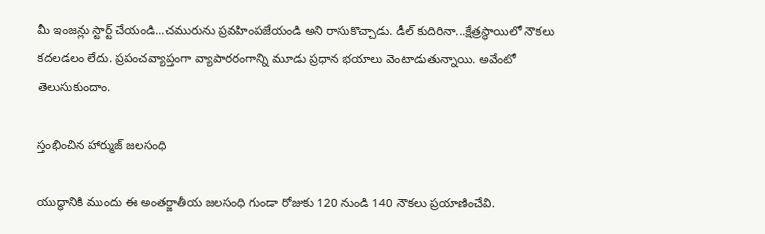మీ ఇంజన్లు స్టార్ట్‌ చేయండి...చమురును ప్రవహింపజేయండి అని రాసుకొచ్చాడు. డీల్‌ కుదిరినా...క్షేత్రస్థాయిలో నౌకలు కదలడలం లేదు. ప్రపంచవ్యాప్తంగా వ్యాపారరంగాన్ని మూడు ప్రధాన భయాలు వెంటాడుతున్నాయి. అవేంటో తెలుసుకుందాం.

స్తంభించిన హార్ముజ్ జలసంధి

యుద్ధానికి ముందు ఈ అంతర్జాతీయ జలసంధి గుండా రోజుకు 120 నుండి 140 నౌకలు ప్రయాణించేవి.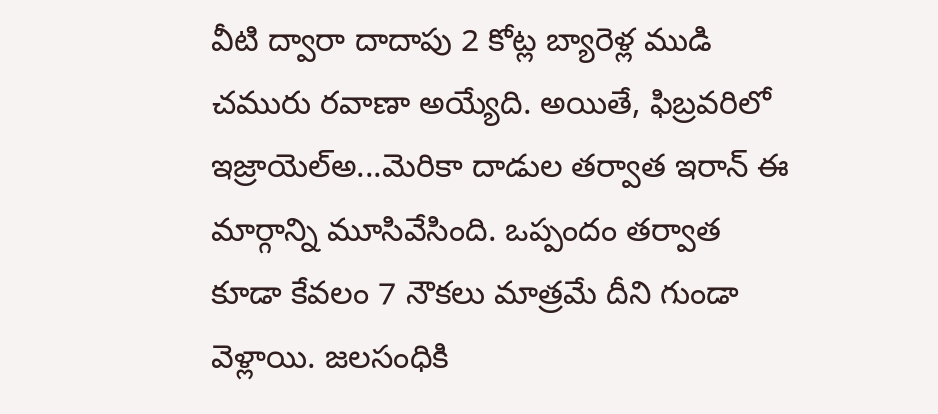వీటి ద్వారా దాదాపు 2 కోట్ల బ్యారెళ్ల ముడి చమురు రవాణా అయ్యేది. అయితే, ఫిబ్రవరిలో ఇజ్రాయెల్అ...మెరికా దాడుల తర్వాత ఇరాన్ ఈ మార్గాన్ని మూసివేసింది. ఒప్పందం తర్వాత కూడా కేవలం 7 నౌకలు మాత్రమే దీని గుండా వెళ్లాయి. జలసంధికి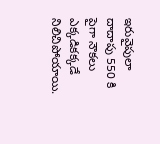ఇరువైపులా దాదాపు 550 కి పైగా నౌకలు ఎక్కడికక్కడే నిలిచిపోయాయి.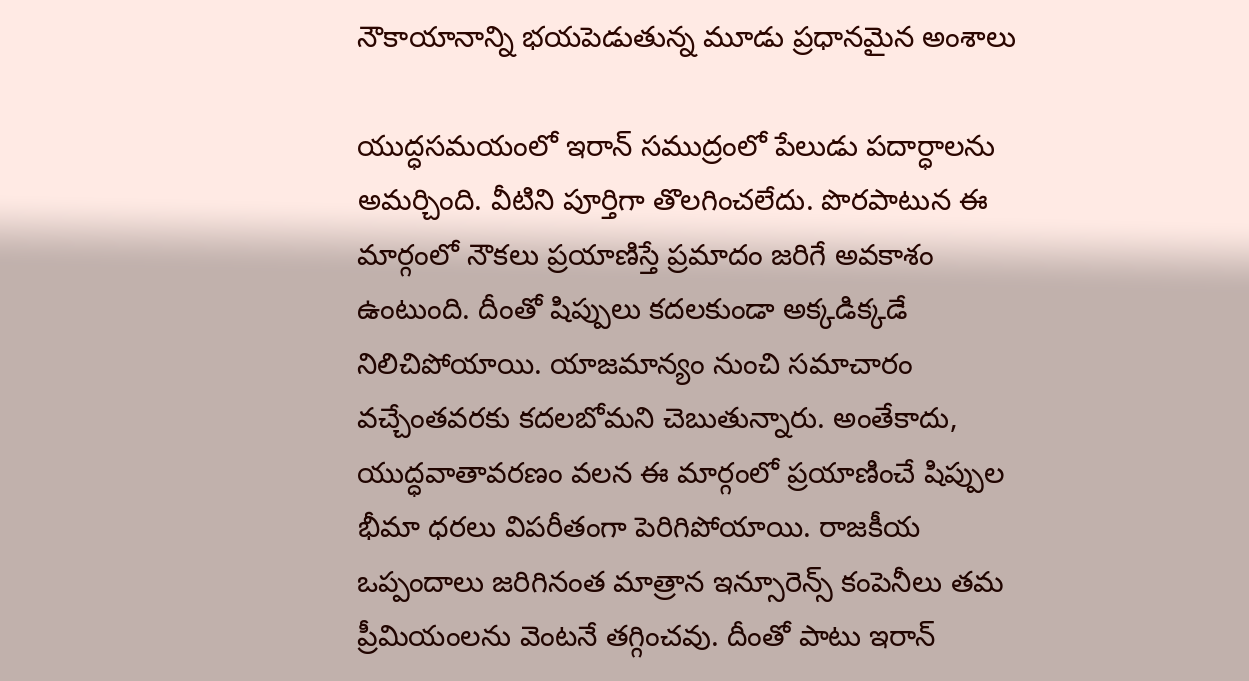నౌకాయానాన్ని భయపెడుతున్న మూడు ప్రధానమైన అంశాలు

యుద్ధసమయంలో ఇరాన్‌ సముద్రంలో పేలుడు పదార్ధాలను అమర్చింది. వీటిని పూర్తిగా తొలగించలేదు. పొరపాటున ఈ మార్గంలో నౌకలు ప్రయాణిస్తే ప్రమాదం జరిగే అవకాశం ఉంటుంది. దీంతో షిప్పులు కదలకుండా అక్కడిక్కడే నిలిచిపోయాయి. యాజమాన్యం నుంచి సమాచారం వచ్చేంతవరకు కదలబోమని చెబుతున్నారు. అంతేకాదు, యుద్ధవాతావరణం వలన ఈ మార్గంలో ప్రయాణించే షిప్పుల భీమా ధరలు విపరీతంగా పెరిగిపోయాయి. రాజకీయ ఒప్పందాలు జరిగినంత మాత్రాన ఇన్సూరెన్స్‌ కంపెనీలు తమ ప్రీమియంలను వెంటనే తగ్గించవు. దీంతో పాటు ఇరాన్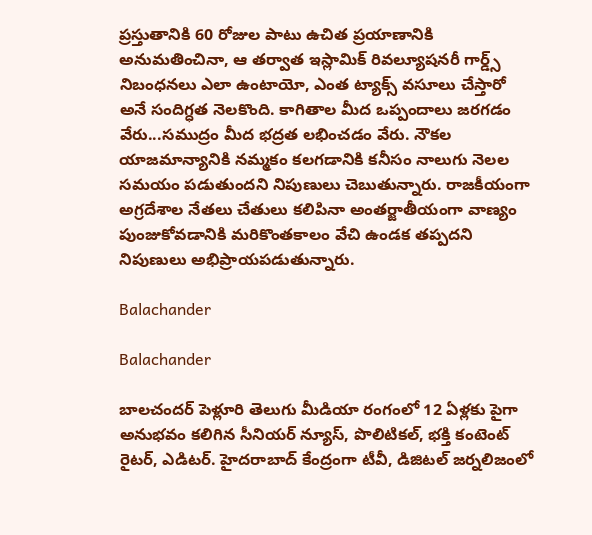ప్రస్తుతానికి 60 రోజుల పాటు ఉచిత ప్రయాణానికి అనుమతించినా, ఆ తర్వాత ఇస్లామిక్ రివల్యూషనరీ గార్డ్స్ నిబంధనలు ఎలా ఉంటాయో, ఎంత ట్యాక్స్ వసూలు చేస్తారో అనే సందిగ్ధత నెలకొంది. కాగితాల మీద ఒప్పందాలు జరగడం వేరు...సముద్రం మీద భద్రత లభించడం వేరు. నౌకల యాజమాన్యానికి నమ్మకం కలగడానికి కనీసం నాలుగు నెలల సమయం పడుతుందని నిపుణులు చెబుతున్నారు. రాజకీయంగా అగ్రదేశాల నేతలు చేతులు కలిపినా అంతర్జాతీయంగా వాణ్యం పుంజుకోవడానికి మరికొంతకాలం వేచి ఉండక తప్పదని నిపుణులు అభిప్రాయపడుతున్నారు.

Balachander

Balachander

బాలచందర్ పెళ్లూరి తెలుగు మీడియా రంగంలో 12 ఏళ్లకు పైగా అనుభవం కలిగిన సీనియర్ న్యూస్, పొలిటికల్, భక్తి కంటెంట్ రైటర్, ఎడిటర్. హైదరాబాద్ కేంద్రంగా టీవీ, డిజిటల్ జర్నలిజంలో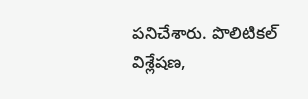పనిచేశారు. పొలిటికల్ విశ్లేషణ,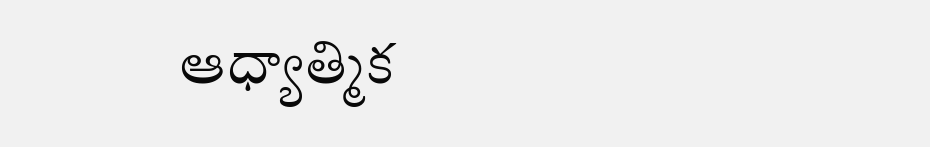ఆధ్యాత్మిక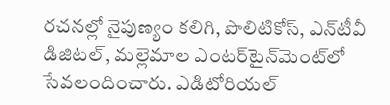రచనల్లో నైపుణ్యం కలిగి, పొలిటికోస్, ఎన్‌టీవీ డిజిటల్, మల్లెమాల ఎంటర్‌టైన్‌మెంట్‌లో సేవలందించారు. ఎడిటోరియల్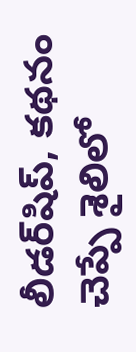లీడర్‌షిప్, కథనం చెప్పే శైలిలో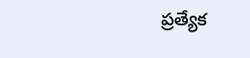ప్రత్యేక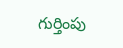గుర్తింపు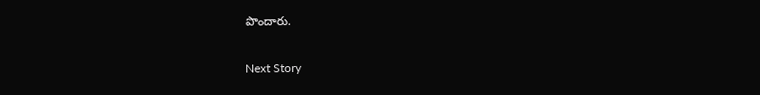పొందారు.

Next Story